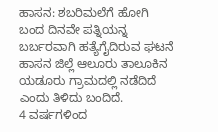ಹಾಸನ: ಶಬರಿಮಲೆಗೆ ಹೋಗಿ ಬಂದ ದಿನವೇ ಪತ್ನಿಯನ್ನ ಬರ್ಬರವಾಗಿ ಹತ್ಯೆಗೈದಿರುವ ಘಟನೆ ಹಾಸನ ಜಿಲ್ಲೆ ಆಲೂರು ತಾಲೂಕಿನ ಯಡೂರು ಗ್ರಾಮದಲ್ಲಿ ನಡೆದಿದೆ ಎಂದು ತಿಳಿದು ಬಂದಿದೆ.
4 ವರ್ಷಗಳಿಂದ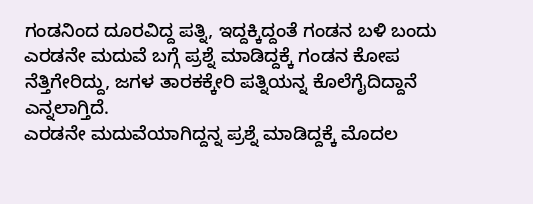ಗಂಡನಿಂದ ದೂರವಿದ್ದ ಪತ್ನಿ, ಇದ್ದಕ್ಕಿದ್ದಂತೆ ಗಂಡನ ಬಳಿ ಬಂದು ಎರಡನೇ ಮದುವೆ ಬಗ್ಗೆ ಪ್ರಶ್ನೆ ಮಾಡಿದ್ದಕ್ಕೆ ಗಂಡನ ಕೋಪ ನೆತ್ತಿಗೇರಿದ್ದು, ಜಗಳ ತಾರಕಕ್ಕೇರಿ ಪತ್ನಿಯನ್ನ ಕೊಲೆಗೈದಿದ್ದಾನೆ ಎನ್ನಲಾಗ್ತಿದೆ.
ಎರಡನೇ ಮದುವೆಯಾಗಿದ್ದನ್ನ ಪ್ರಶ್ನೆ ಮಾಡಿದ್ದಕ್ಕೆ ಮೊದಲ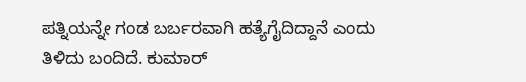ಪತ್ನಿಯನ್ನೇ ಗಂಡ ಬರ್ಬರವಾಗಿ ಹತ್ಯೆಗೈದಿದ್ದಾನೆ ಎಂದು ತಿಳಿದು ಬಂದಿದೆ. ಕುಮಾರ್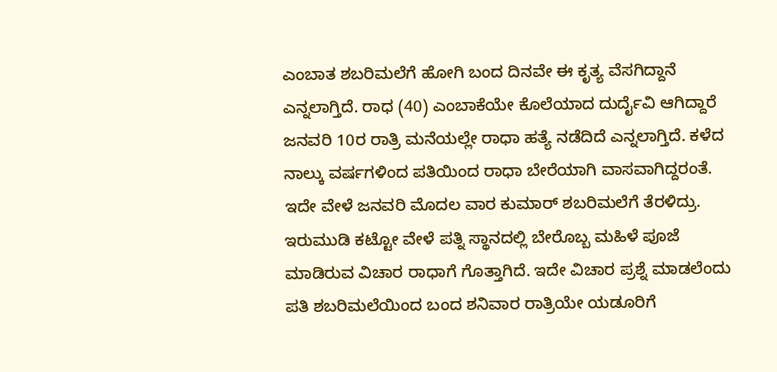ಎಂಬಾತ ಶಬರಿಮಲೆಗೆ ಹೋಗಿ ಬಂದ ದಿನವೇ ಈ ಕೃತ್ಯ ವೆಸಗಿದ್ದಾನೆ ಎನ್ನಲಾಗ್ತಿದೆ. ರಾಧ (40) ಎಂಬಾಕೆಯೇ ಕೊಲೆಯಾದ ದುರ್ದೈವಿ ಆಗಿದ್ದಾರೆ
ಜನವರಿ 10ರ ರಾತ್ರಿ ಮನೆಯಲ್ಲೇ ರಾಧಾ ಹತ್ಯೆ ನಡೆದಿದೆ ಎನ್ನಲಾಗ್ತಿದೆ. ಕಳೆದ ನಾಲ್ಕು ವರ್ಷಗಳಿಂದ ಪತಿಯಿಂದ ರಾಧಾ ಬೇರೆಯಾಗಿ ವಾಸವಾಗಿದ್ದರಂತೆ. ಇದೇ ವೇಳೆ ಜನವರಿ ಮೊದಲ ವಾರ ಕುಮಾರ್ ಶಬರಿಮಲೆಗೆ ತೆರಳಿದ್ರು. ಇರುಮುಡಿ ಕಟ್ಟೋ ವೇಳೆ ಪತ್ನಿ ಸ್ಥಾನದಲ್ಲಿ ಬೇರೊಬ್ಬ ಮಹಿಳೆ ಪೂಜೆ ಮಾಡಿರುವ ವಿಚಾರ ರಾಧಾಗೆ ಗೊತ್ತಾಗಿದೆ. ಇದೇ ವಿಚಾರ ಪ್ರಶ್ನೆ ಮಾಡಲೆಂದು ಪತಿ ಶಬರಿಮಲೆಯಿಂದ ಬಂದ ಶನಿವಾರ ರಾತ್ರಿಯೇ ಯಡೂರಿಗೆ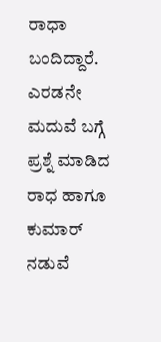ರಾಧಾ ಬಂದಿದ್ದಾರೆ.
ಎರಡನೇ ಮದುವೆ ಬಗ್ಗೆ ಪ್ರಶ್ನೆ ಮಾಡಿದ ರಾಧ ಹಾಗೂ ಕುಮಾರ್ ನಡುವೆ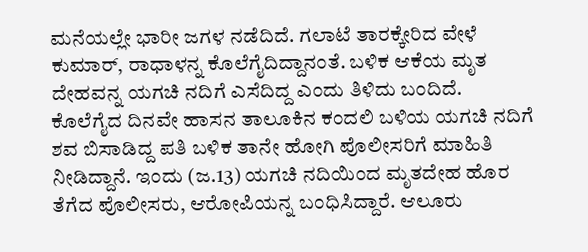ಮನೆಯಲ್ಲೇ ಭಾರೀ ಜಗಳ ನಡೆದಿದೆ. ಗಲಾಟೆ ತಾರಕ್ಕೇರಿದ ವೇಳೆ ಕುಮಾರ್, ರಾಧಾಳನ್ನ ಕೊಲೆಗೈದಿದ್ದಾನಂತೆ. ಬಳಿಕ ಆಕೆಯ ಮೃತ ದೇಹವನ್ನ ಯಗಚಿ ನದಿಗೆ ಎಸೆದಿದ್ದ ಎಂದು ತಿಳಿದು ಬಂದಿದೆ.
ಕೊಲೆಗೈದ ದಿನವೇ ಹಾಸನ ತಾಲೂಕಿನ ಕಂದಲಿ ಬಳಿಯ ಯಗಚಿ ನದಿಗೆ ಶವ ಬಿಸಾಡಿದ್ದ ಪತಿ ಬಳಿಕ ತಾನೇ ಹೋಗಿ ಪೊಲೀಸರಿಗೆ ಮಾಹಿತಿ ನೀಡಿದ್ದಾನೆ. ಇಂದು (ಜ.13) ಯಗಚಿ ನದಿಯಿಂದ ಮೃತದೇಹ ಹೊರ ತೆಗೆದ ಪೊಲೀಸರು, ಆರೋಪಿಯನ್ನ ಬಂಧಿಸಿದ್ದಾರೆ. ಆಲೂರು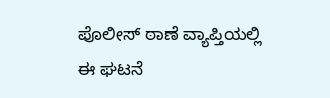ಪೊಲೀಸ್ ಠಾಣೆ ವ್ಯಾಪ್ತಿಯಲ್ಲಿ ಈ ಘಟನೆ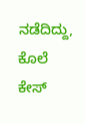ನಡೆದಿದ್ದು, ಕೊಲೆ ಕೇಸ್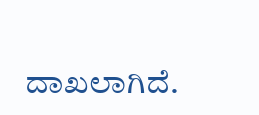ದಾಖಲಾಗಿದೆ.